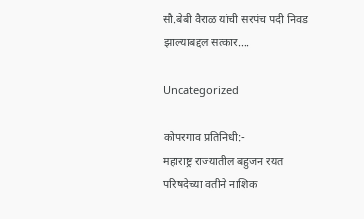सौ.बेबी वैराळ यांची सरपंच पदी निवड झाल्याबद्दल सत्कार….

Uncategorized

कोपरगाव प्रतिनिधी:-
महाराष्ट्र राज्यातील बहुजन रयत परिषदेच्या वतीने नाशिक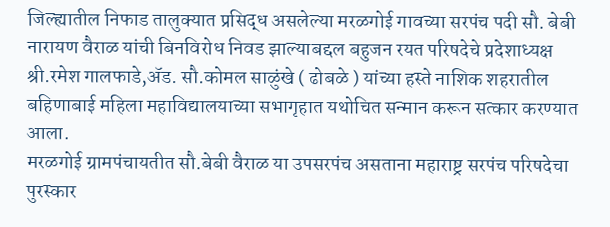जिल्ह्यातील निफाड तालुक्यात प्रसिद्ध असलेल्या मरळगोई गावच्या सरपंच पदी सौ. बेबी नारायण वैराळ यांची बिनविरोध निवड झाल्याबद्दल बहुजन रयत परिषदेचे प्रदेशाध्यक्ष श्री.रमेश गालफाडे,ॲड. सौ.कोमल साळुंखे ( ढोबळे ) यांच्या हस्ते नाशिक शहरातील बहिणाबाई महिला महाविद्यालयाच्या सभागृहात यथोचित सन्मान करून सत्कार करण्यात आला.
मरळगोई ग्रामपंचायतीत सौ.बेबी वैराळ या उपसरपंच असताना महाराष्ट्र सरपंच परिषदेचा पुरस्कार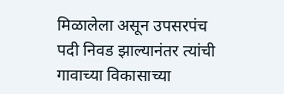मिळालेला असून उपसरपंच पदी निवड झाल्यानंतर त्यांची गावाच्या विकासाच्या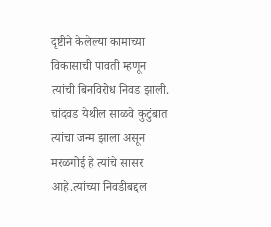दृष्टीने केलेल्या कामाच्या विकासाची पावती म्हणून त्यांची बिनविरोध निवड झाली. चांदवड येथील साळवे कुटुंबात त्यांचा जन्म झाला असून मरळगोई हे त्यांचे सासर आहे.त्यांच्या निवडीबद्दल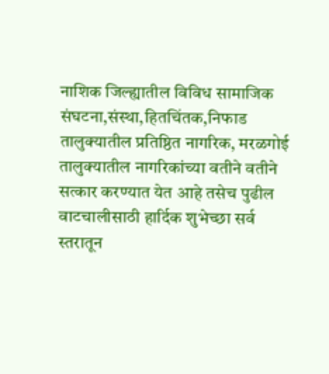नाशिक जिल्ह्यातील विविध सामाजिक संघटना,संस्था,हितचिंतक,निफाड तालुक्यातील प्रतिष्ठित नागरिक, मरळगोई तालुक्यातील नागरिकांच्या वतीने वतीने सत्कार करण्यात येत आहे तसेच पुढील वाटचालीसाठी हार्दिक शुभेच्छा सर्व स्तरातून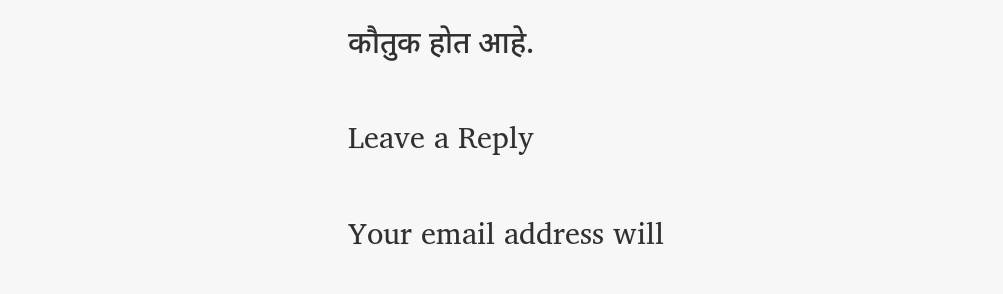कौतुक होत आहे.

Leave a Reply

Your email address will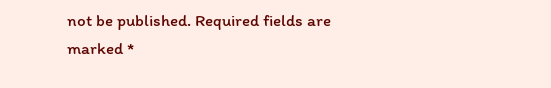not be published. Required fields are marked *